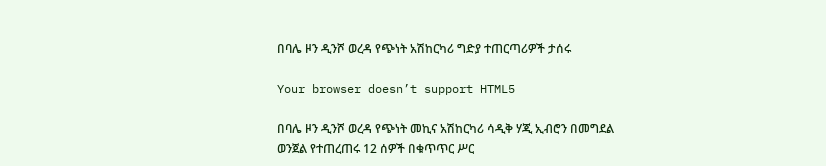በባሌ ዞን ዲንሾ ወረዳ የጭነት አሽከርካሪ ግድያ ተጠርጣሪዎች ታሰሩ

Your browser doesn’t support HTML5

በባሌ ዞን ዲንሾ ወረዳ የጭነት መኪና አሽከርካሪ ሳዲቅ ሃጂ ኢብሮን በመግደል ወንጀል የተጠረጠሩ 12 ሰዎች በቁጥጥር ሥር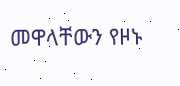መዋላቸውን የዞኑ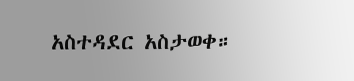አስተዳደር አስታወቀ።